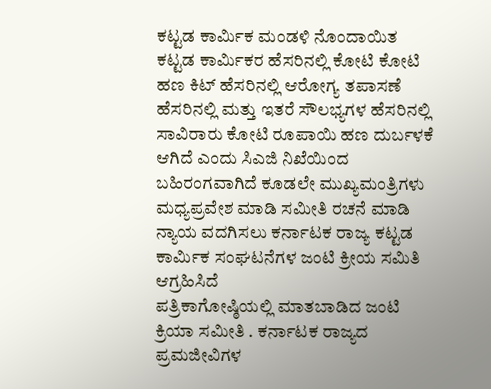ಕಟ್ಟಡ ಕಾರ್ಮಿಕ ಮಂಡಳಿ ನೊಂದಾಯಿತ ಕಟ್ಟಡ ಕಾರ್ಮಿಕರ ಹೆಸರಿನಲ್ಲಿ ಕೋಟಿ ಕೋಟಿ ಹಣ ಕಿಟ್ ಹೆಸರಿನಲ್ಲಿ ಆರೋಗ್ಯ ತಪಾಸಣೆ ಹೆಸರಿನಲ್ಲಿ ಮತ್ತು ಇತರೆ ಸೌಲಭ್ಯಗಳ ಹೆಸರಿನಲ್ಲಿ ಸಾವಿರಾರು ಕೋಟಿ ರೂಪಾಯಿ ಹಣ ದುರ್ಬಳಕೆ ಆಗಿದೆ ಎಂದು ಸಿಎಜಿ ನಿಖೆಯಿಂದ ಬಹಿರಂಗವಾಗಿದೆ ಕೂಡಲೇ ಮುಖ್ಯಮಂತ್ರಿಗಳು ಮಧ್ಯಪ್ರವೇಶ ಮಾಡಿ ಸಮೀತಿ ರಚನೆ ಮಾಡಿ ನ್ಯಾಯ ವದಗಿಸಲು ಕರ್ನಾಟಕ ರಾಜ್ಯ ಕಟ್ಟಡ ಕಾರ್ಮಿಕ ಸಂಘಟನೆಗಳ ಜಂಟಿ ಕ್ರೀಯ ಸಮಿತಿ ಆಗ್ರಹಿಸಿದೆ
ಪತ್ರಿಕಾಗೋಷ್ಠಿಯಲ್ಲಿ ಮಾತಬಾಡಿದ ಜಂಟಿ ಕ್ರಿಯಾ ಸಮೀತಿ . ಕರ್ನಾಟಕ ರಾಜ್ಯದ ಪ್ರಮಜೀವಿಗಳ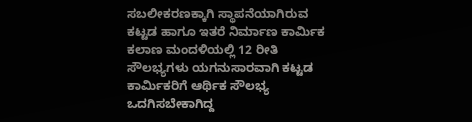ಸಬಲೀಕರಣಕ್ಕಾಗಿ ಸ್ಥಾಪನೆಯಾಗಿರುವ ಕಟ್ಟಡ ಹಾಗೂ ಇತರೆ ನಿರ್ಮಾಣ ಕಾರ್ಮಿಕ ಕಲಾಣ ಮಂದಳಿಯಲ್ಲಿ 12 ರೀತಿ ಸೌಲಭ್ಯಗಳು ಯಗನುಸಾರವಾಗಿ ಕಟ್ಟಡ ಕಾರ್ಮಿಕರಿಗೆ ಆರ್ಥಿಕ ಸೌಲಭ್ಯ ಒದಗಿಸಬೇಕಾಗಿದ್ದ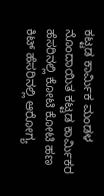ಕಟ್ಟಡ ಕಾರ್ಮಿಕ ಮಂಡಳ ನೊಂದಾಯಿತ ಕಟ್ಟಡ ಕಾರ್ಮಿಕರ ಹೆಸರಿನಲ್ಲಿ ಕೋಟಿ ಕೋಟಿ ಹಣ ಕಿಟ್ ಹೆಸರಿನಲ್ಲಿ ಆರೋಗ್ಯ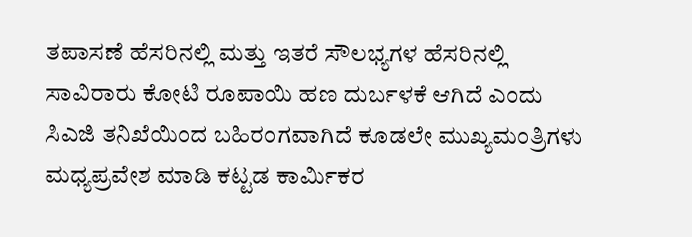ತಪಾಸಣೆ ಹೆಸರಿನಲ್ಲಿ ಮತ್ತು ಇತರೆ ಸೌಲಭ್ಯಗಳ ಹೆಸರಿನಲ್ಲಿ ಸಾವಿರಾರು ಕೋಟಿ ರೂಪಾಯಿ ಹಣ ದುರ್ಬಳಕೆ ಆಗಿದೆ ಎಂದು ಸಿಎಜಿ ತನಿಖೆಯಿಂದ ಬಹಿರಂಗವಾಗಿದೆ ಕೂಡಲೇ ಮುಖ್ಯಮಂತ್ರಿಗಳು ಮಧ್ಯಪ್ರವೇಶ ಮಾಡಿ ಕಟ್ಟಡ ಕಾರ್ಮಿಕರ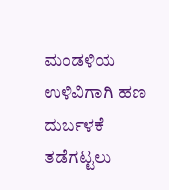ಮಂಡಳಿಯ ಉಳಿವಿಗಾಗಿ ಹಣ ದುರ್ಬಳಕೆ ತಡೆಗಟ್ಟಲು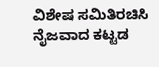ವಿಶೇಷ ಸಮಿತಿರಚಿಸಿ ನೈಜವಾದ ಕಟ್ಟಡ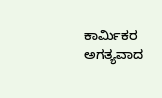ಕಾರ್ಮಿಕರ ಅಗತ್ಯವಾದ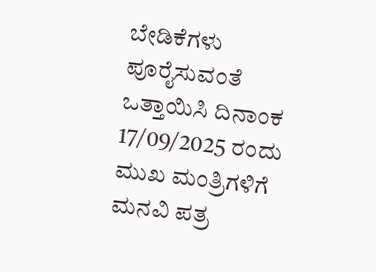ಬೇಡಿಕೆಗಳು ಪೂರೈಸುವಂತೆ ಒತ್ತಾಯಿಸಿ ದಿನಾಂಕ 17/09/2025 ರಂದು ಮುಖ ಮಂತ್ರಿಗಳಿಗೆ ಮನವಿ ಪತ್ರ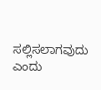ಸಲ್ಲಿಸಲಾಗವುದು ಎಂದು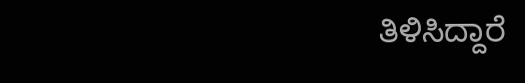ತಿಳಿಸಿದ್ದಾರೆ